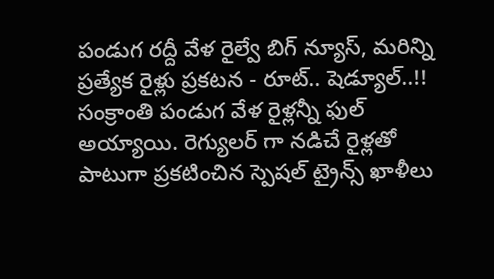పండుగ రద్దీ వేళ రైల్వే బిగ్ న్యూస్, మరిన్ని ప్రత్యేక రైళ్లు ప్రకటన - రూట్.. షెడ్యూల్..!!
సంక్రాంతి పండుగ వేళ రైళ్లన్నీ ఫుల్ అయ్యాయి. రెగ్యులర్ గా నడిచే రైళ్లతో పాటుగా ప్రకటించిన స్పెషల్ ట్రైన్స్ ఖాళీలు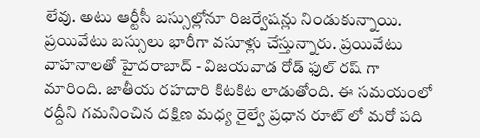లేవు. అటు ఆర్టీసీ బస్సుల్లోనూ రిజర్వేషన్లు నిండుకున్నాయి. ప్రయివేటు బస్సులు భారీగా వసూళ్లు చేస్తున్నారు. ప్రయివేటు వాహనాలతో హైదరాబాద్ - విజయవాడ రోడ్ ఫుల్ రష్ గా మారింది. జాతీయ రహదారి కిటకిట లాడుతోంది. ఈ సమయంలో రద్దీని గమనించిన దక్షిణ మధ్య రైల్వే ప్రధాన రూట్ లో మరో పది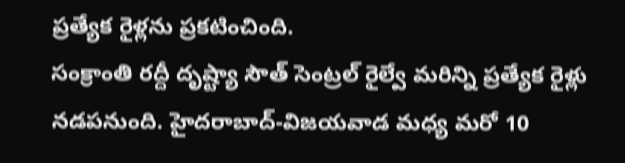ప్రత్యేక రైళ్లను ప్రకటించింది.
సంక్రాంతి రద్దీ దృష్ట్యా సౌత్ సెంట్రల్ రైల్వే మరిన్ని ప్రత్యేక రైళ్లు నడపనుంది. హైదరాబాద్-విజయవాడ మధ్య మరో 10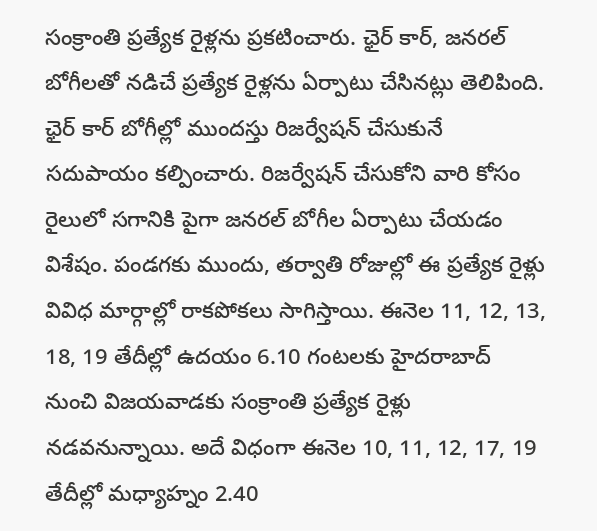సంక్రాంతి ప్రత్యేక రైళ్లను ప్రకటించారు. ఛైర్ కార్, జనరల్ బోగీలతో నడిచే ప్రత్యేక రైళ్లను ఏర్పాటు చేసినట్లు తెలిపింది. ఛైర్ కార్ బోగీల్లో ముందస్తు రిజర్వేషన్ చేసుకునే సదుపాయం కల్పించారు. రిజర్వేషన్ చేసుకోని వారి కోసం రైలులో సగానికి పైగా జనరల్ బోగీల ఏర్పాటు చేయడం విశేషం. పండగకు ముందు, తర్వాతి రోజుల్లో ఈ ప్రత్యేక రైళ్లు వివిధ మార్గాల్లో రాకపోకలు సాగిస్తాయి. ఈనెల 11, 12, 13, 18, 19 తేదీల్లో ఉదయం 6.10 గంటలకు హైదరాబాద్ నుంచి విజయవాడకు సంక్రాంతి ప్రత్యేక రైళ్లు నడవనున్నాయి. అదే విధంగా ఈనెల 10, 11, 12, 17, 19 తేదీల్లో మధ్యాహ్నం 2.40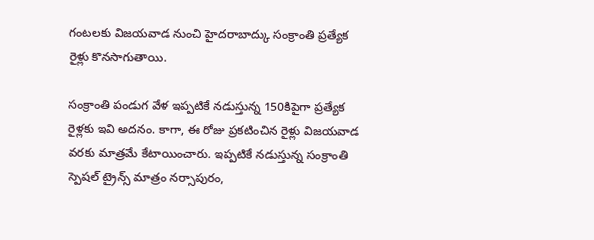గంటలకు విజయవాడ నుంచి హైదరాబాద్కు సంక్రాంతి ప్రత్యేక రైళ్లు కొనసాగుతాయి.

సంక్రాంతి పండుగ వేళ ఇప్పటికే నడుస్తున్న 150కిపైగా ప్రత్యేక రైళ్లకు ఇవి అదనం. కాగా, ఈ రోజు ప్రకటించిన రైళ్లు విజయవాడ వరకు మాత్రమే కేటాయించారు. ఇప్పటికే నడుస్తున్న సంక్రాంతి స్పెషల్ ట్రైన్స్ మాత్రం నర్సాపురం,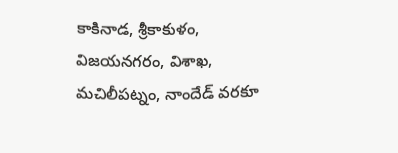కాకినాడ, శ్రీకాకుళం, విజయనగరం, విశాఖ, మచిలీపట్నం, నాందేడ్ వరకూ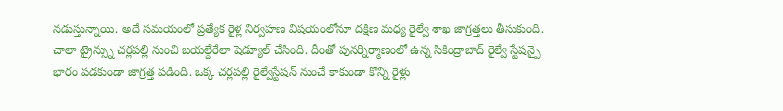నడుస్తున్నాయి. అదే సమయంలో ప్రత్యేక రైళ్ల నిర్వహణ విషయంలోనూ దక్షిణ మధ్య రైల్వే శాఖ జాగ్రత్తలు తీసుకుంది. చాలా ట్రైన్స్ను చర్లపల్లి నుంచి బయల్దేరేలా షెడ్యూల్ చేసింది. దీంతో పునర్నిర్మాణంలో ఉన్న సికింద్రాబాద్ రైల్వే స్టేషన్పై భారం పడకుండా జాగ్రత్త పడింది. ఒక్క చర్లపల్లి రైల్వేస్టేషన్ నుంచే కాకుండా కొన్ని రైళ్లు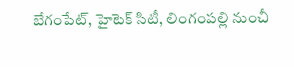బేగంపేట్, హైటెక్ సిటీ, లింగంపల్లి నుంచీ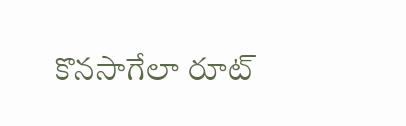కొనసాగేలా రూట్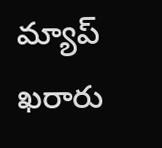మ్యాప్ ఖరారు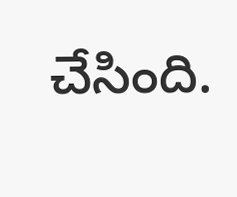చేసింది.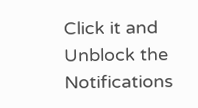Click it and Unblock the Notifications